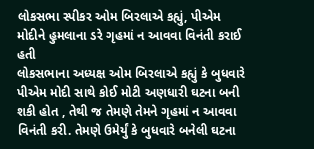લોકસભા સ્પીકર ઓમ બિરલાએ કહ્યું, પીએમ મોદીને હુમલાના ડરે ગૃહમાં ન આવવા વિનંતી કરાઈ હતી
લોકસભાના અધ્યક્ષ ઓમ બિરલાએ કહ્યું કે બુધવારે પીએમ મોદી સાથે કોઈ મોટી અણધારી ઘટના બની શકી હોત , તેથી જ તેમણે તેમને ગૃહમાં ન આવવા વિનંતી કરી. તેમણે ઉમેર્યું કે બુધવારે બનેલી ઘટના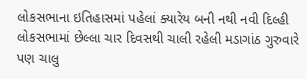લોકસભાના ઇતિહાસમાં પહેલાં ક્યારેય બની નથી નવી દિલ્હી લોકસભામાં છેલ્લા ચાર દિવસથી ચાલી રહેલી મડાગાંઠ ગુરુવારે પણ ચાલુ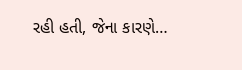રહી હતી, જેના કારણે…